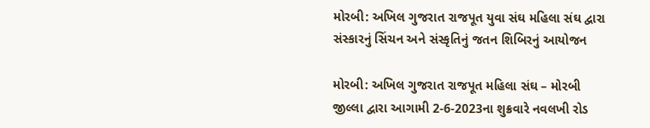મોરબી: અખિલ ગુજરાત રાજપૂત યુવા સંઘ મહિલા સંઘ દ્વારા સંસ્કારનું સિંચન અને સંસ્કૃતિનું જતન શિબિરનું આયોજન

મોરબી: અખિલ ગુજરાત રાજપૂત મહિલા સંઘ – મોરબી જીલ્લા દ્વારા આગામી 2-6-2023ના શુક્રવારે નવલખી રોડ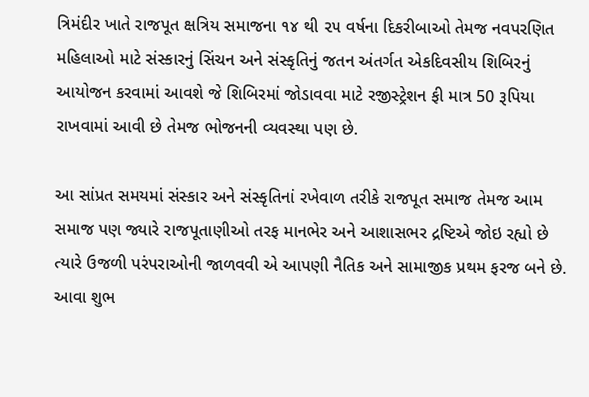ત્રિમંદીર ખાતે રાજપૂત ક્ષત્રિય સમાજના ૧૪ થી ૨૫ વર્ષના દિકરીબાઓ તેમજ નવપરણિત મહિલાઓ માટે સંસ્કારનું સિંચન અને સંસ્કૃતિનું જતન અંતર્ગત એકદિવસીય શિબિરનું આયોજન કરવામાં આવશે જે શિબિરમાં જોડાવવા માટે રજીસ્ટ્રેશન ફી માત્ર 50 રૂપિયા રાખવામાં આવી છે તેમજ ભોજનની વ્યવસ્થા પણ છે.

આ સાંપ્રત સમયમાં સંસ્કાર અને સંસ્કૃતિનાં રખેવાળ તરીકે રાજપૂત સમાજ તેમજ આમ સમાજ પણ જ્યારે રાજપૂતાણીઓ તરફ માનભેર અને આશાસભર દ્રષ્ટિએ જોઇ રહ્યો છે ત્યારે ઉજળી પરંપરાઓની જાળવવી એ આપણી નૈતિક અને સામાજીક પ્રથમ ફરજ બને છે. આવા શુભ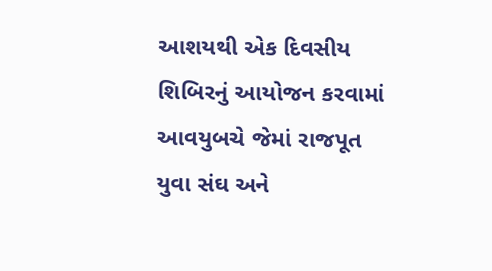આશયથી એક દિવસીય શિબિરનું આયોજન કરવામાં આવયુબચે જેમાં રાજપૂત યુવા સંઘ અને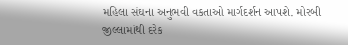મહિલા સંઘના અનુભવી વકતાઓ માર્ગદર્શન આપશે. મોરબી જીલ્લામાંથી દરેક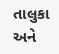તાલુકા અને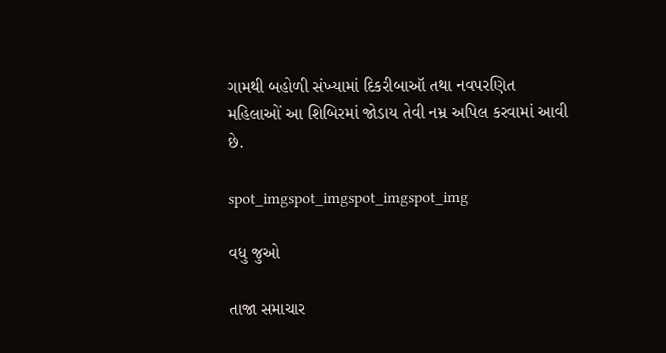ગામથી બહોળી સંખ્યામાં દિકરીબાઑ તથા નવપરણિત મહિલાઓં આ શિબિરમાં જોડાય તેવી નમ્ર અપિલ કરવામાં આવી છે.

spot_imgspot_imgspot_imgspot_img

વધુ જુઓ

તાજા સમાચાર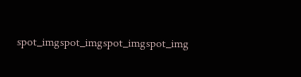spot_imgspot_imgspot_imgspot_img